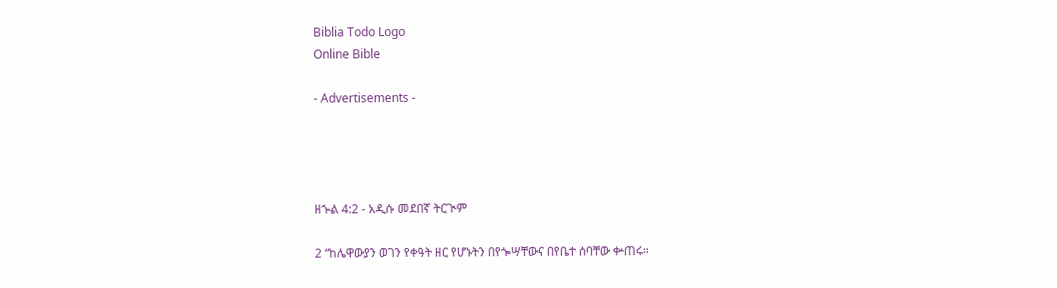Biblia Todo Logo
Online Bible

- Advertisements -




ዘኍል 4:2 - አዲሱ መደበኛ ትርጒም

2 “ከሌዋውያን ወገን የቀዓት ዘር የሆኑትን በየጐሣቸውና በየቤተ ሰባቸው ቍጠሩ።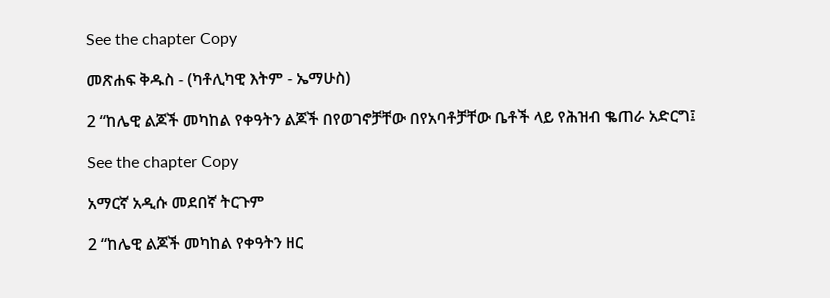See the chapter Copy

መጽሐፍ ቅዱስ - (ካቶሊካዊ እትም - ኤማሁስ)

2 “ከሌዊ ልጆች መካከል የቀዓትን ልጆች በየወገኖቻቸው በየአባቶቻቸው ቤቶች ላይ የሕዝብ ቈጠራ አድርግ፤

See the chapter Copy

አማርኛ አዲሱ መደበኛ ትርጉም

2 “ከሌዊ ልጆች መካከል የቀዓትን ዘር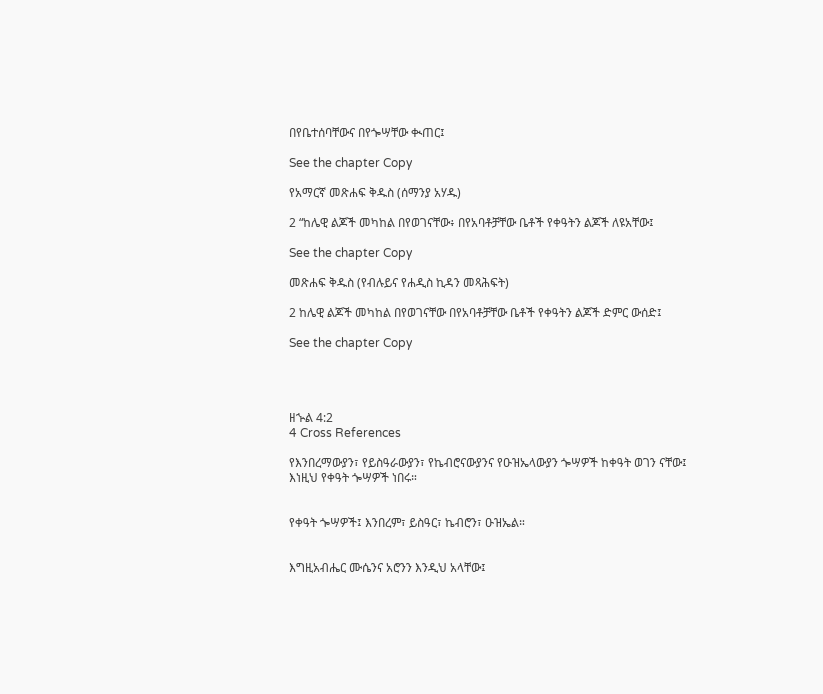በየቤተሰባቸውና በየጐሣቸው ቊጠር፤

See the chapter Copy

የአማርኛ መጽሐፍ ቅዱስ (ሰማንያ አሃዱ)

2 “ከሌዊ ልጆች መካከል በየወገናቸው፥ በየአባቶቻቸው ቤቶች የቀዓትን ልጆች ለዩአቸው፤

See the chapter Copy

መጽሐፍ ቅዱስ (የብሉይና የሐዲስ ኪዳን መጻሕፍት)

2 ከሌዊ ልጆች መካከል በየወገናቸው በየአባቶቻቸው ቤቶች የቀዓትን ልጆች ድምር ውሰድ፤

See the chapter Copy




ዘኍል 4:2
4 Cross References

የእንበረማውያን፣ የይስዓራውያን፣ የኬብሮናውያንና የዑዝኤላውያን ጐሣዎች ከቀዓት ወገን ናቸው፤ እነዚህ የቀዓት ጐሣዎች ነበሩ።


የቀዓት ጐሣዎች፤ እንበረም፣ ይስዓር፣ ኬብሮን፣ ዑዝኤል።


እግዚአብሔር ሙሴንና አሮንን እንዲህ አላቸው፤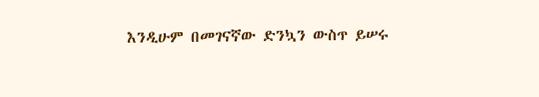እንዲሁም በመገናኛው ድንኳን ውስጥ ይሠሩ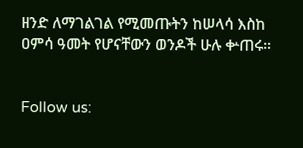ዘንድ ለማገልገል የሚመጡትን ከሠላሳ እስከ ዐምሳ ዓመት የሆናቸውን ወንዶች ሁሉ ቍጠሩ።


Follow us: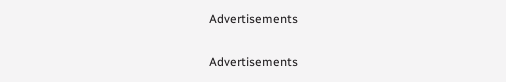Advertisements


Advertisements